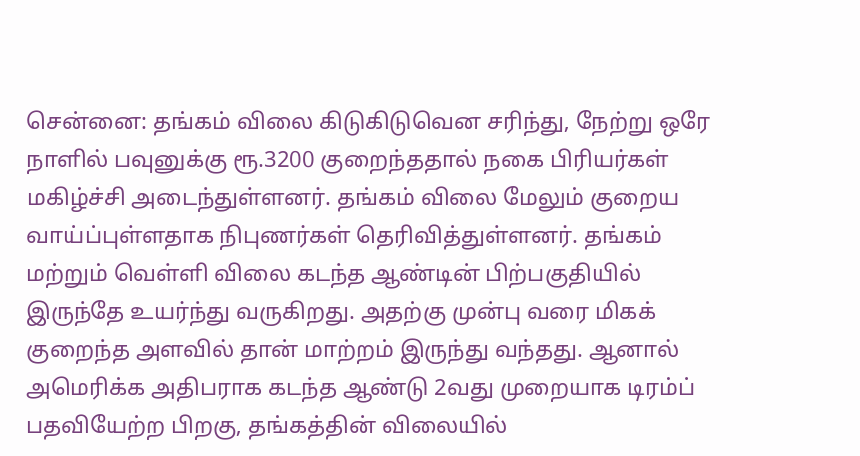சென்னை: தங்கம் விலை கிடுகிடுவென சரிந்து, நேற்று ஒரே நாளில் பவுனுக்கு ரூ.3200 குறைந்ததால் நகை பிரியர்கள் மகிழ்ச்சி அடைந்துள்ளனர். தங்கம் விலை மேலும் குறைய வாய்ப்புள்ளதாக நிபுணர்கள் தெரிவித்துள்ளனர். தங்கம் மற்றும் வெள்ளி விலை கடந்த ஆண்டின் பிற்பகுதியில் இருந்தே உயர்ந்து வருகிறது. அதற்கு முன்பு வரை மிகக் குறைந்த அளவில் தான் மாற்றம் இருந்து வந்தது. ஆனால் அமெரிக்க அதிபராக கடந்த ஆண்டு 2வது முறையாக டிரம்ப் பதவியேற்ற பிறகு, தங்கத்தின் விலையில்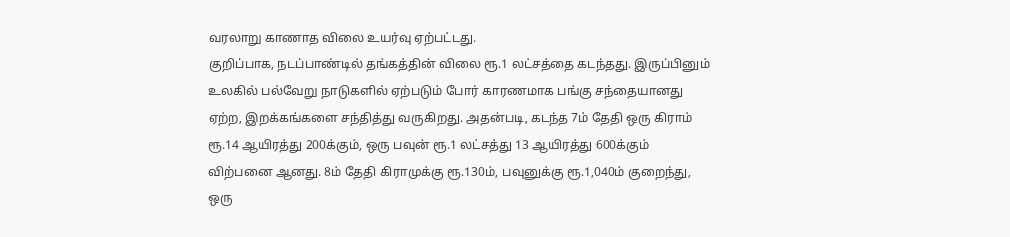வரலாறு காணாத விலை உயர்வு ஏற்பட்டது.
குறிப்பாக, நடப்பாண்டில் தங்கத்தின் விலை ரூ.1 லட்சத்தை கடந்தது. இருப்பினும் உலகில் பல்வேறு நாடுகளில் ஏற்படும் போர் காரணமாக பங்கு சந்தையானது ஏற்ற, இறக்கங்களை சந்தித்து வருகிறது. அதன்படி, கடந்த 7ம் தேதி ஒரு கிராம் ரூ.14 ஆயிரத்து 200க்கும், ஒரு பவுன் ரூ.1 லட்சத்து 13 ஆயிரத்து 600க்கும் விற்பனை ஆனது. 8ம் தேதி கிராமுக்கு ரூ.130ம், பவுனுக்கு ரூ.1,040ம் குறைந்து, ஒரு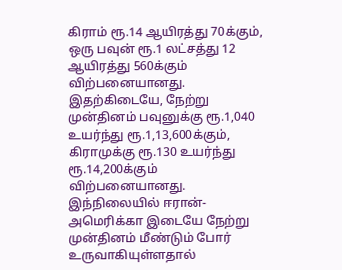கிராம் ரூ.14 ஆயிரத்து 70க்கும், ஒரு பவுன் ரூ.1 லட்சத்து 12 ஆயிரத்து 560க்கும் விற்பனையானது.
இதற்கிடையே, நேற்று முன்தினம் பவுனுக்கு ரூ.1,040 உயர்ந்து ரூ.1,13,600க்கும், கிராமுக்கு ரூ.130 உயர்ந்து ரூ.14,200க்கும் விற்பனையானது. இந்நிலையில் ஈரான்- அமெரிக்கா இடையே நேற்று முன்தினம் மீண்டும் போர் உருவாகியுள்ளதால்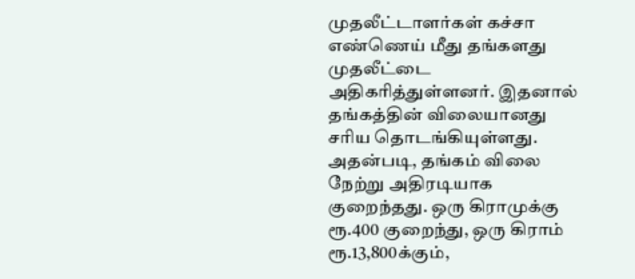முதலீட்டாளர்கள் கச்சா எண்ணெய் மீது தங்களது முதலீட்டை அதிகரித்துள்ளனர். இதனால் தங்கத்தின் விலையானது சரிய தொடங்கியுள்ளது.
அதன்படி, தங்கம் விலை நேற்று அதிரடியாக குறைந்தது. ஒரு கிராமுக்கு ரூ.400 குறைந்து, ஒரு கிராம் ரூ.13,800க்கும்,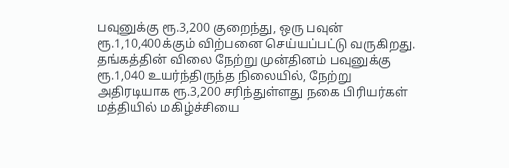பவுனுக்கு ரூ.3,200 குறைந்து, ஒரு பவுன் ரூ.1,10,400க்கும் விற்பனை செய்யப்பட்டு வருகிறது. தங்கத்தின் விலை நேற்று முன்தினம் பவுனுக்கு ரூ.1,040 உயர்ந்திருந்த நிலையில், நேற்று அதிரடியாக ரூ.3,200 சரிந்துள்ளது நகை பிரியர்கள் மத்தியில் மகிழ்ச்சியை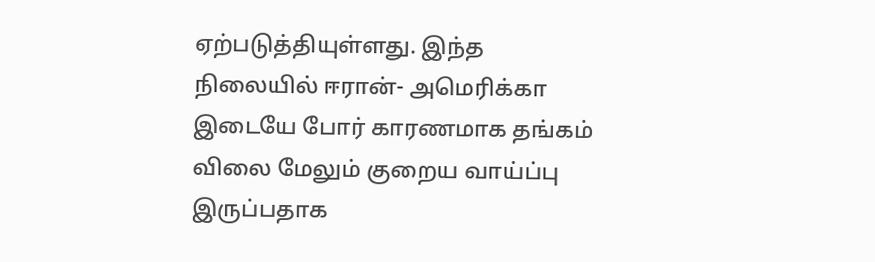ஏற்படுத்தியுள்ளது. இந்த நிலையில் ஈரான்- அமெரிக்கா இடையே போர் காரணமாக தங்கம் விலை மேலும் குறைய வாய்ப்பு இருப்பதாக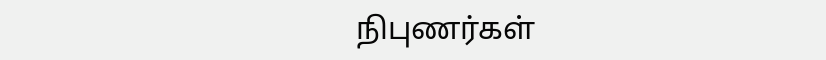நிபுணர்கள்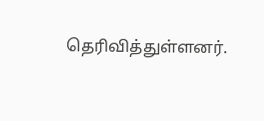தெரிவித்துள்ளனர்.